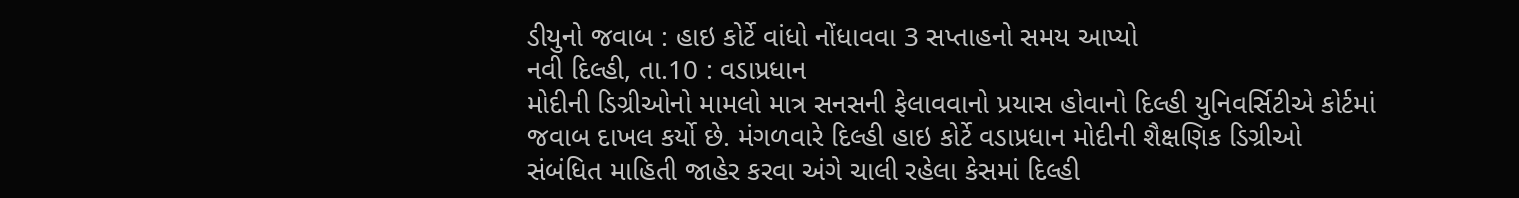ડીયુનો જવાબ : હાઇ કોર્ટે વાંધો નોંધાવવા 3 સપ્તાહનો સમય આપ્યો
નવી દિલ્હી, તા.10 : વડાપ્રધાન
મોદીની ડિગ્રીઓનો મામલો માત્ર સનસની ફેલાવવાનો પ્રયાસ હોવાનો દિલ્હી યુનિવર્સિટીએ કોર્ટમાં
જવાબ દાખલ કર્યો છે. મંગળવારે દિલ્હી હાઇ કોર્ટે વડાપ્રધાન મોદીની શૈક્ષણિક ડિગ્રીઓ
સંબંધિત માહિતી જાહેર કરવા અંગે ચાલી રહેલા કેસમાં દિલ્હી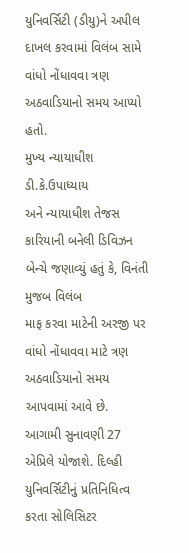યુનિવર્સિટી (ડીયુ)ને અપીલ
દાખલ કરવામાં વિલંબ સામે વાંધો નોંધાવવા ત્રણ અઠવાડિયાનો સમય આપ્યો હતો.
મુખ્ય ન્યાયાધીશ ડી.કે.ઉપાધ્યાય
અને ન્યાયાધીશ તેજસ કારિયાની બનેલી ડિવિઝન બેન્ચે જણાવ્યું હતું કે, વિનંતી મુજબ વિલંબ
માફ કરવા માટેની અરજી પર વાંધો નોંધાવવા માટે ત્રણ અઠવાડિયાનો સમય આપવામાં આવે છે.
આગામી સુનાવણી 27 એપ્રિલે યોજાશે. દિલ્હી યુનિવર્સિટીનું પ્રતિનિધિત્વ કરતા સોલિસિટર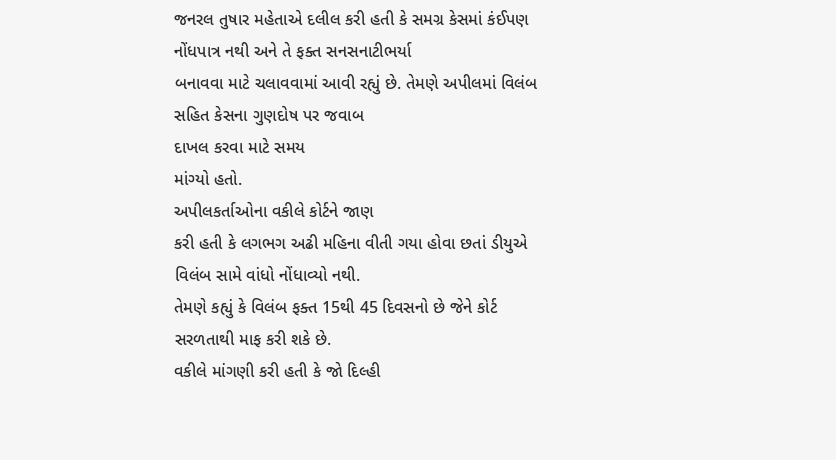જનરલ તુષાર મહેતાએ દલીલ કરી હતી કે સમગ્ર કેસમાં કંઈપણ નોંધપાત્ર નથી અને તે ફક્ત સનસનાટીભર્યા
બનાવવા માટે ચલાવવામાં આવી રહ્યું છે. તેમણે અપીલમાં વિલંબ સહિત કેસના ગુણદોષ પર જવાબ
દાખલ કરવા માટે સમય
માંગ્યો હતો.
અપીલકર્તાઓના વકીલે કોર્ટને જાણ
કરી હતી કે લગભગ અઢી મહિના વીતી ગયા હોવા છતાં ડીયુએ વિલંબ સામે વાંધો નોંધાવ્યો નથી.
તેમણે કહ્યું કે વિલંબ ફક્ત 15થી 45 દિવસનો છે જેને કોર્ટ સરળતાથી માફ કરી શકે છે.
વકીલે માંગણી કરી હતી કે જો દિલ્હી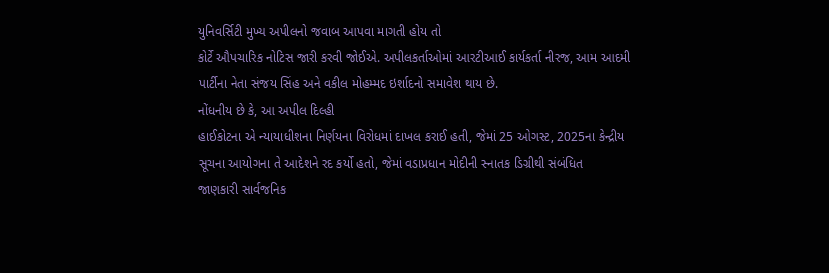યુનિવર્સિટી મુખ્ય અપીલનો જવાબ આપવા માગતી હોય તો
કોર્ટે ઔપચારિક નોટિસ જારી કરવી જોઈએ. અપીલકર્તાઓમાં આરટીઆઈ કાર્યકર્તા નીરજ, આમ આદમી
પાર્ટીના નેતા સંજય સિંહ અને વકીલ મોહમ્મદ ઇર્શાદનો સમાવેશ થાય છે.
નોંધનીય છે કે, આ અપીલ દિલ્હી
હાઈકોટના એ ન્યાયાધીશના નિર્ણયના વિરોધમાં દાખલ કરાઈ હતી, જેમાં 25 ઓગસ્ટ, 2025ના કેન્દ્રીય
સૂચના આયોગના તે આદેશને રદ કર્યો હતો, જેમાં વડાપ્રધાન મોદીની સ્નાતક ડિગ્રીથી સંબંધિત
જાણકારી સાર્વજનિક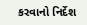કરવાનો નિર્દેશ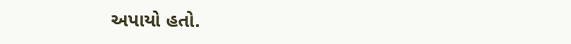અપાયો હતો.